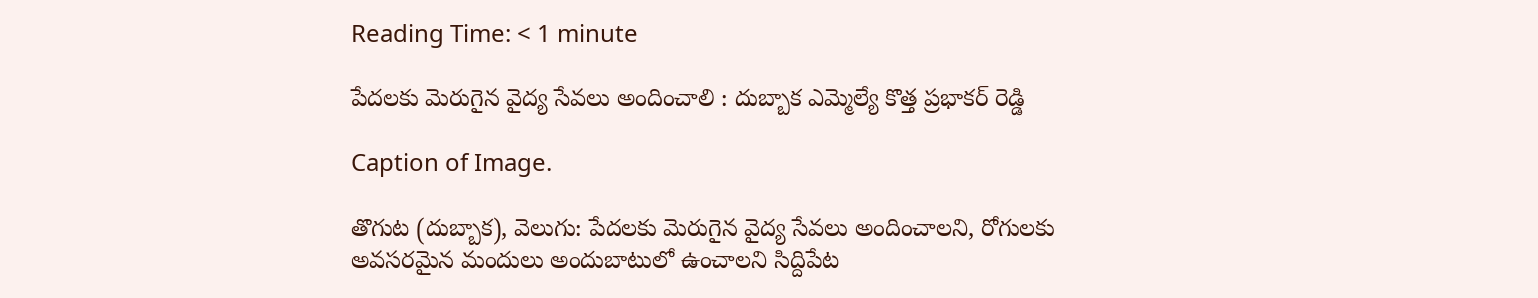Reading Time: < 1 minute

పేదలకు మెరుగైన వైద్య సేవలు అందించాలి : దుబ్బాక ఎమ్మెల్యే కొత్త ప్రభాకర్ రెడ్డి

Caption of Image.

తొగుట (దుబ్బాక), వెలుగు: పేదలకు మెరుగైన వైద్య సేవలు అందించాలని, రోగులకు అవసరమైన మందులు అందుబాటులో ఉంచాలని సిద్దిపేట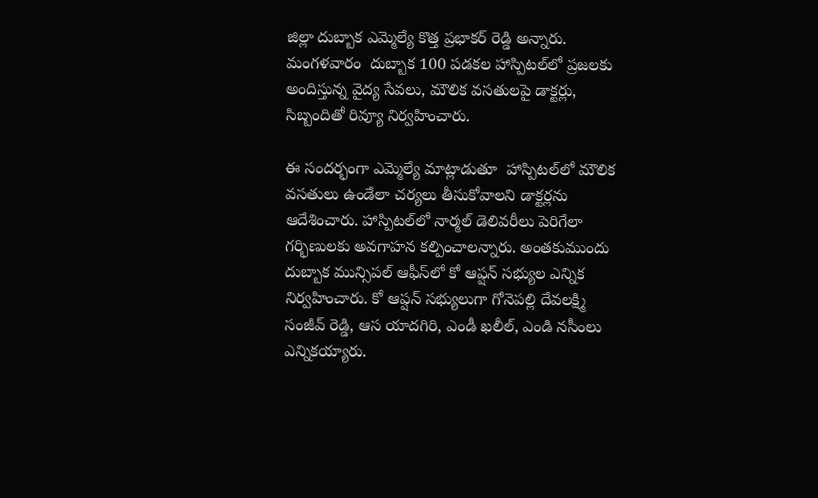జిల్లా దుబ్బాక ఎమ్మెల్యే కొత్త ప్రభాకర్ రెడ్డి అన్నారు. మంగళవారం  దుబ్బాక 100 పడకల హాస్పిటల్‌‌‌‌‌‌‌‌లో ప్రజలకు  అందిస్తున్న వైద్య సేవలు, మౌలిక వసతులపై డాక్టర్లు, సిబ్బందితో రివ్యూ నిర్వహించారు.

ఈ సందర్భంగా ఎమ్మెల్యే మాట్లాడుతూ  హాస్పిటల్‌‌‌‌‌‌‌‌లో మౌలిక వసతులు ఉండేలా చర్యలు తీసుకోవాలని డాక్టర్లను ఆదేశించారు. హాస్పిటల్‌‌‌‌‌‌‌‌లో నార్మల్ డెలివరీలు పెరిగేలా గర్భిణులకు అవగాహన కల్పించాలన్నారు. అంతకుముందు దుబ్బాక మున్సిపల్ ఆఫీస్‌‌‌‌‌‌‌‌లో కో ఆప్షన్ సభ్యుల ఎన్నిక నిర్వహించారు. కో ఆప్షన్ సభ్యులుగా గోనెపల్లి దేవలక్ష్మి సంజీవ్ రెడ్డి, ఆస యాదగిరి, ఎండీ ఖలీల్, ఎండి నసీంలు ఎన్నికయ్యారు.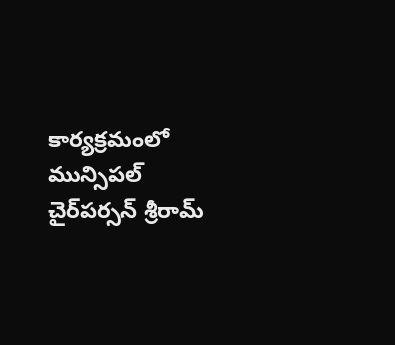కార్యక్రమంలో మున్సిపల్ చైర్‌‌‌‌‌‌‌‌‌‌‌‌‌‌‌‌పర్సన్‌‌‌‌‌‌‌‌ శ్రీరామ్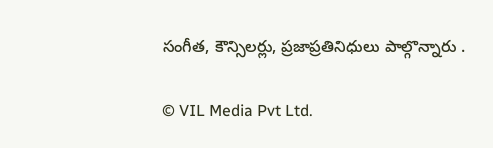సంగీత, కౌన్సిలర్లు, ప్రజాప్రతినిధులు పాల్గొన్నారు .

© VIL Media Pvt Ltd.